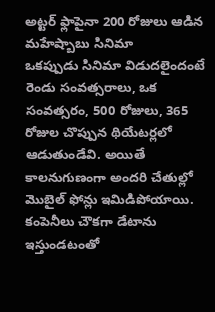అట్టర్ ఫ్లాపైనా 200 రోజులు ఆడిన మహేష్బాబు సినిమా
ఒకప్పుడు సినిమా విడుదలైందంటే రెండు సంవత్సరాలు, ఒక సంవత్సరం, 500 రోజులు, 365 రోజుల చొప్పున థియేటర్లలో ఆడుతుండేవి. అయితే కాలనుగుణంగా అందరి చేతుల్లో మొబైల్ ఫోన్లు ఇమిడిపోయాయి. కంపెనీలు చౌకగా డేటాను ఇస్తుండటంతో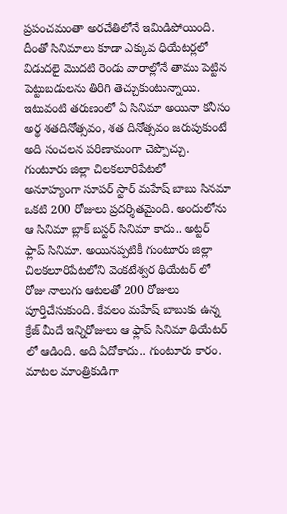ప్రపంచమంతా అరచేతిలోనే ఇమిడిపోయింది. దీంతో సినిమాలు కూడా ఎక్కువ ధియేటర్లలో విడుదలై మొదటి రెండు వారాల్లోనే తాము పెట్టిన పెట్టుబడులను తిరిగి తెచ్చుకుంటున్నాయి. ఇటువంటి తరుణంలో ఏ సినిమా అయినా కనీసం అర్థ శతదినోత్సవం, శత దినోత్సవం జరుపుకుంటే అది సంచలన పరిణామంగా చెప్పొచ్చు.
గుంటూరు జిల్లా చిలకలూరిపేటలో
అనూహ్యంగా సూపర్ స్టార్ మహేష్ బాబు సినమా ఒకటి 200 రోజులు ప్రదర్శితమైంది. అందులోను ఆ సినిమా బ్లాక్ బస్టర్ సినిమా కాదు.. అట్టర్ ఫ్లాప్ సినిమా. అయినప్పటికీ గుంటూరు జిల్లా చిలకలూరిపేటలోని వెంకటేశ్వర థియేటర్ లో రోజు నాలుగు ఆటలతో 200 రోజులు పూర్తిచేసుకుంది. కేవలం మహేష్ బాబుకు ఉన్న క్రేజ్ మీదే ఇన్నిరోజులు ఆ ఫ్లాప్ సినిమా థియేటర్ లో ఆడింది. అది ఏదోకాదు.. గుంటూరు కారం. మాటల మాంత్రికుడిగా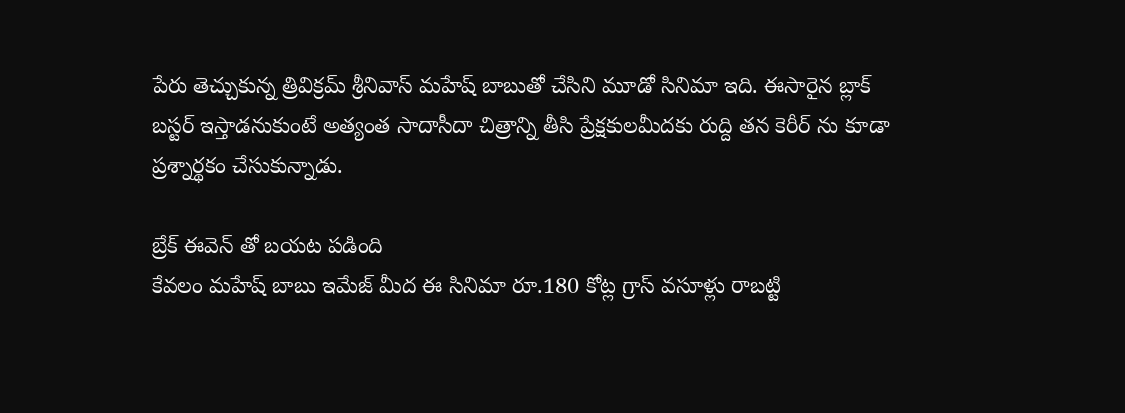పేరు తెచ్చుకున్న త్రివిక్రమ్ శ్రీనివాస్ మహేష్ బాబుతో చేసిని మూడో సినిమా ఇది. ఈసారైన బ్లాక్ బస్టర్ ఇస్తాడనుకుంటే అత్యంత సాదాసీదా చిత్రాన్ని తీసి ప్రేక్షకులమీదకు రుద్ది తన కెరీర్ ను కూడా ప్రశ్నార్థకం చేసుకున్నాడు.

బ్రేక్ ఈవెన్ తో బయట పడింది
కేవలం మహేష్ బాబు ఇమేజ్ మీద ఈ సినిమా రూ.180 కోట్ల గ్రాస్ వసూళ్లు రాబట్టి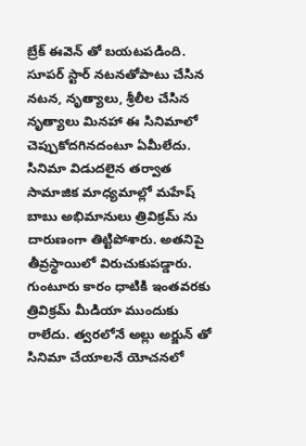బ్రేక్ ఈవెన్ తో బయటపడింది. సూపర్ స్టార్ నటనతోపాటు చేసిన నటన, నృత్యాలు, శ్రీలీల చేసిన నృత్యాలు మినహా ఈ సినిమాలో చెప్పుకోదగినదంటూ ఏమీలేదు. సినిమా విడుదలైన తర్వాత సామాజిక మాధ్యమాల్లో మహేష్ బాబు అభిమానులు త్రివిక్రమ్ ను దారుణంగా తిట్టిపోశారు. అతనిపై తీవ్రస్థాయిలో విరుచుకుపడ్డారు. గుంటూరు కారం ధాటికి ఇంతవరకు త్రివిక్రమ్ మీడియా ముందుకు రాలేదు. త్వరలోనే అల్లు అర్జున్ తో సినిమా చేయాలనే యోచనలో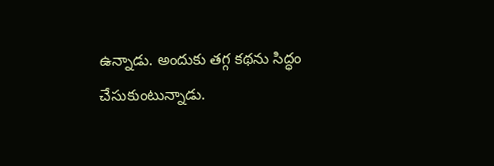ఉన్నాడు. అందుకు తగ్గ కథను సిద్ధం చేసుకుంటున్నాడు.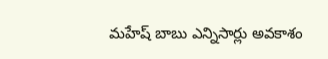మహేష్ బాబు ఎన్నిసార్లు అవకాశం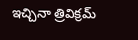ఇచ్చినా త్రివిక్రమ్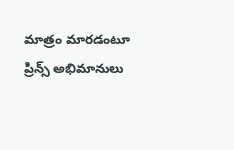మాత్రం మారడంటూ ప్రిన్స్ అభిమానులు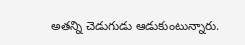అతన్ని చెడుగుడు ఆడుకుంటున్నారు.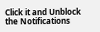Click it and Unblock the Notifications